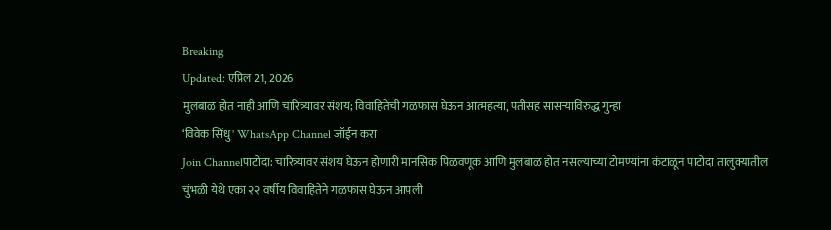Breaking
Updated: एप्रिल 21, 2026
मुलबाळ होत नाही आणि चारित्र्यावर संशय; विवाहितेची गळफास घेऊन आत्महत्या, पतीसह सासऱ्याविरुद्ध गुन्हा
‘विवेक सिंधु' WhatsApp Channel जॉईन करा
Join Channelपाटोदा: चारित्र्यावर संशय घेऊन होणारी मानसिक पिळवणूक आणि मुलबाळ होत नसल्याच्या टोमण्यांना कंटाळून पाटोदा तालुक्यातील चुंभळी येथे एका २२ वर्षीय विवाहितेने गळफास घेऊन आपली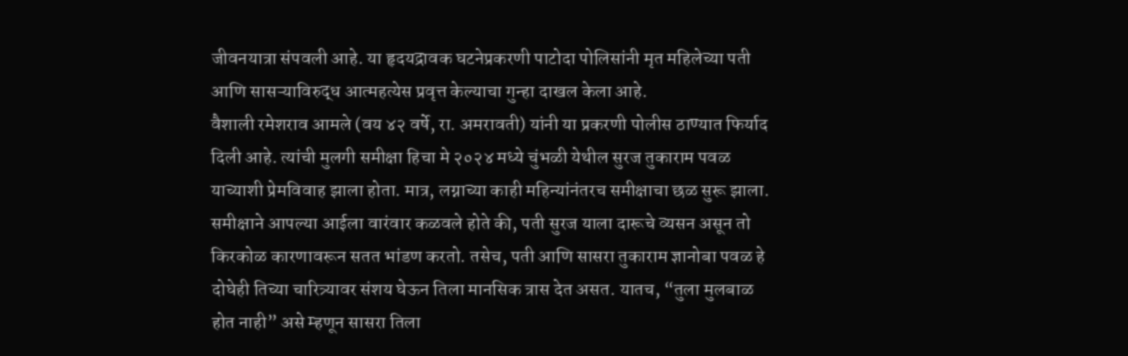जीवनयात्रा संपवली आहे. या हृदयद्रावक घटनेप्रकरणी पाटोदा पोलिसांनी मृत महिलेच्या पती आणि सासऱ्याविरुद्ध आत्महत्येस प्रवृत्त केल्याचा गुन्हा दाखल केला आहे.
वैशाली रमेशराव आमले (वय ४२ वर्षे, रा. अमरावती) यांनी या प्रकरणी पोलीस ठाण्यात फिर्याद दिली आहे. त्यांची मुलगी समीक्षा हिचा मे २०२४ मध्ये चुंभळी येथील सुरज तुकाराम पवळ याच्याशी प्रेमविवाह झाला होता. मात्र, लग्नाच्या काही महिन्यांनंतरच समीक्षाचा छळ सुरू झाला. समीक्षाने आपल्या आईला वारंवार कळवले होते की, पती सुरज याला दारूचे व्यसन असून तो किरकोळ कारणावरून सतत भांडण करतो. तसेच, पती आणि सासरा तुकाराम ज्ञानोबा पवळ हे दोघेही तिच्या चारित्र्यावर संशय घेऊन तिला मानसिक त्रास देत असत. यातच, “तुला मुलबाळ होत नाही” असे म्हणून सासरा तिला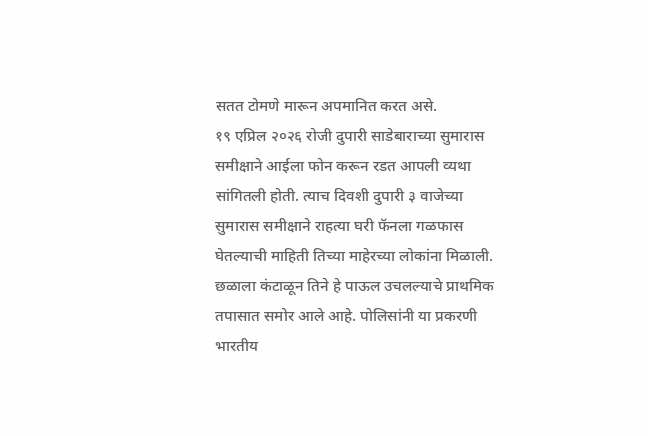सतत टोमणे मारून अपमानित करत असे.
१९ एप्रिल २०२६ रोजी दुपारी साडेबाराच्या सुमारास समीक्षाने आईला फोन करून रडत आपली व्यथा सांगितली होती. त्याच दिवशी दुपारी ३ वाजेच्या सुमारास समीक्षाने राहत्या घरी फॅनला गळफास घेतल्याची माहिती तिच्या माहेरच्या लोकांना मिळाली. छळाला कंटाळून तिने हे पाऊल उचलल्याचे प्राथमिक तपासात समोर आले आहे. पोलिसांनी या प्रकरणी भारतीय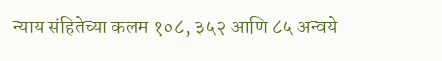न्याय संहितेच्या कलम १०८, ३५२ आणि ८५ अन्वये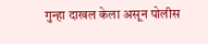गुन्हा दाखल केला असून पोलीस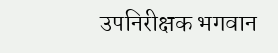उपनिरीक्षक भगवान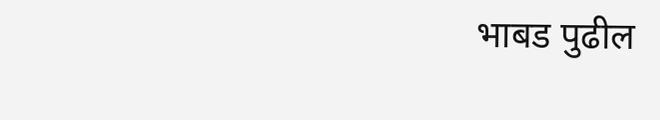भाबड पुढील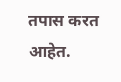तपास करत आहेत.